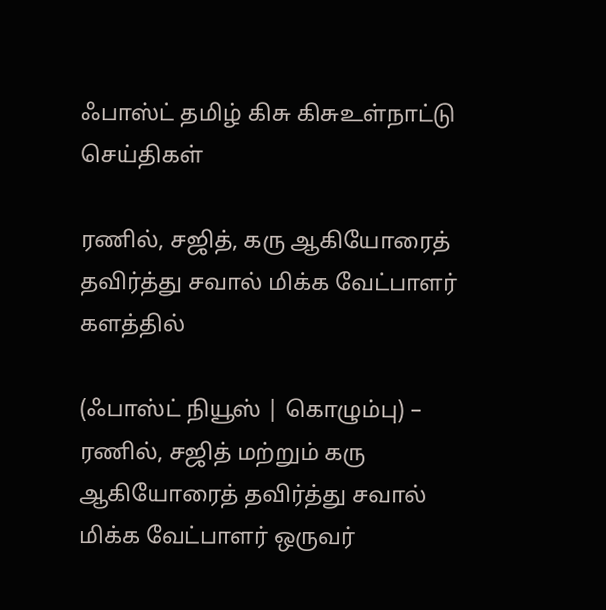ஃபாஸ்ட் தமிழ் கிசு கிசுஉள்நாட்டு செய்திகள்

ரணில், சஜித், கரு ஆகியோரைத் தவிர்த்து சவால் மிக்க வேட்பாளர் களத்தில்

(ஃபாஸ்ட் நியூஸ் | கொழும்பு) – ரணில், சஜித் மற்றும் கரு ஆகியோரைத் தவிர்த்து சவால் மிக்க வேட்பாளர் ஒருவர்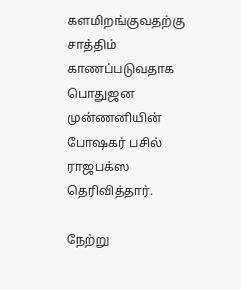களமிறங்குவதற்கு சாத்திம் காணப்படுவதாக பொதுஜன முன்ணனியின் போஷகர் பசில் ராஜபக்ஸ தெரிவித்தார்.

நேற்று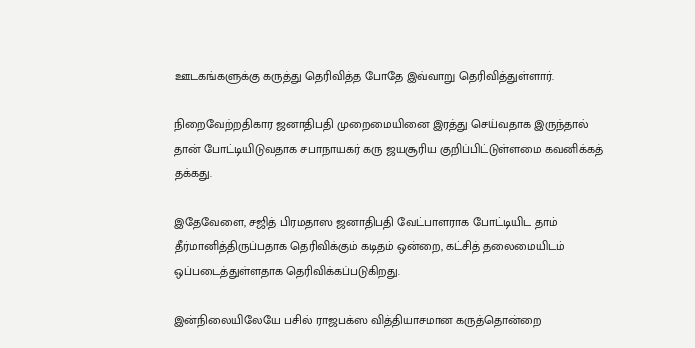ஊடகங்களுக்கு கருத்து தெரிவித்த போதே இவ்வாறு தெரிவித்துள்ளார்.

நிறைவேற்றதிகார ஜனாதிபதி முறைமையினை இரத்து செய்வதாக இருந்தால் தான் போட்டியிடுவதாக சபாநாயகர் கரு ஜயசூரிய குறிப்பிட்டுள்ளமை கவனிக்கத் தக்கது.

இதேவேளை, சஜித் பிரமதாஸ ஜனாதிபதி வேட்பாளராக போட்டியிட தாம் தீர்மானித்திருப்பதாக தெரிவிக்கும் கடிதம் ஒன்றை, கட்சித் தலைமையிடம் ஒப்படைத்துள்ளதாக தெரிவிக்கப்படுகிறது.

இன்நிலையிலேயே பசில் ராஜபக்ஸ வித்தியாசமான கருத்தொன்றை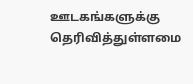ஊடகங்களுக்கு தெரிவித்துள்ளமை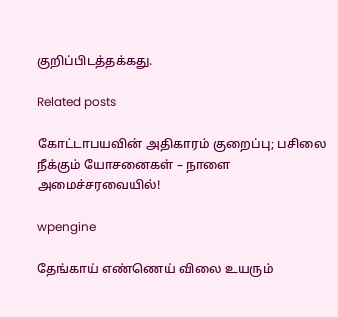குறிப்பிடத்தக்கது.

Related posts

கோட்டாபயவின் அதிகாரம் குறைப்பு; பசிலை நீக்கும் யோசனைகள் – நாளை அமைச்சரவையில்!

wpengine

தேங்காய் எண்ணெய் விலை உயரும்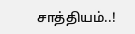சாத்தியம்..!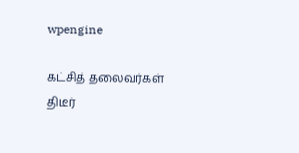wpengine

கட்சித் தலைவர்கள் திடீர்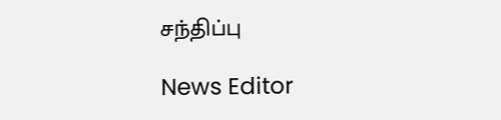சந்திப்பு

News Editor